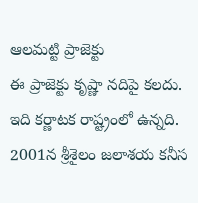ఆలమట్టి ప్రాజెక్టు
ఈ ప్రాజెక్టు కృష్ణా నదిపై కలదు. ఇది కర్ణాటక రాష్ట్రంలో ఉన్నది. 2001న శ్రీశైలం జలాశయ కనీస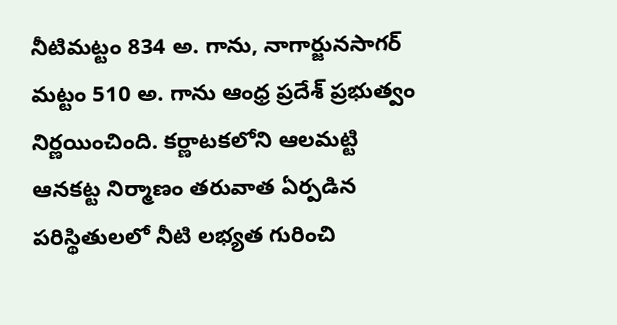నీటిమట్టం 834 అ. గాను, నాగార్జునసాగర్ మట్టం 510 అ. గాను ఆంధ్ర ప్రదేశ్ ప్రభుత్వం నిర్ణయించింది. కర్ణాటకలోని ఆలమట్టి ఆనకట్ట నిర్మాణం తరువాత ఏర్పడిన పరిస్థితులలో నీటి లభ్యత గురించి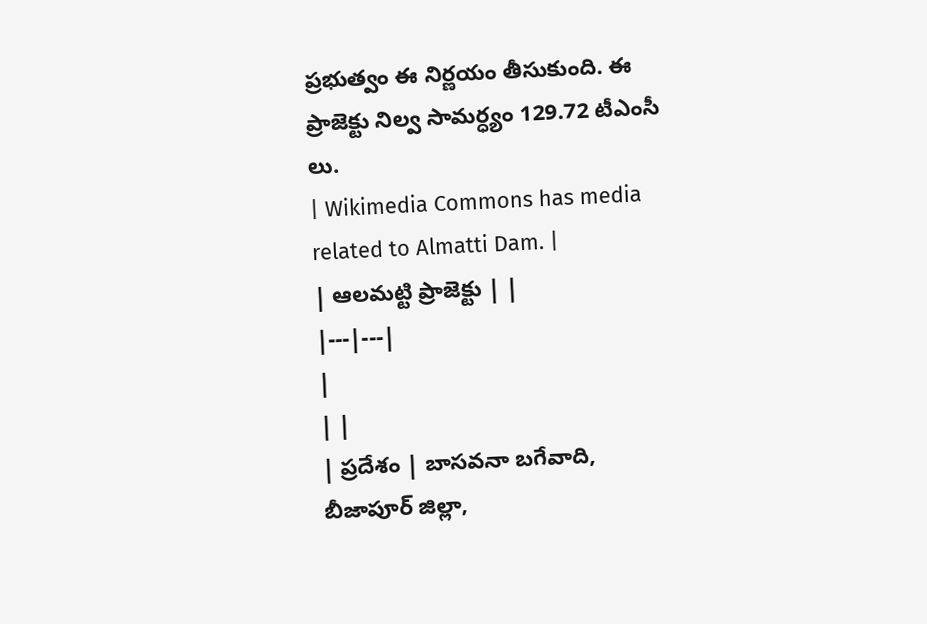ప్రభుత్వం ఈ నిర్ణయం తీసుకుంది. ఈ ప్రాజెక్టు నిల్వ సామర్ధ్యం 129.72 టీఎంసీ లు.
| Wikimedia Commons has media related to Almatti Dam. |
| ఆలమట్టి ప్రాజెక్టు | |
|---|---|
|
| |
| ప్రదేశం | బాసవనా బగేవాది, బీజాపూర్ జిల్లా,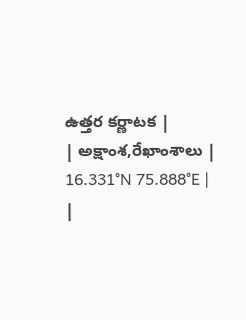ఉత్తర కర్ణాటక |
| అక్షాంశ,రేఖాంశాలు | 16.331°N 75.888°E |
|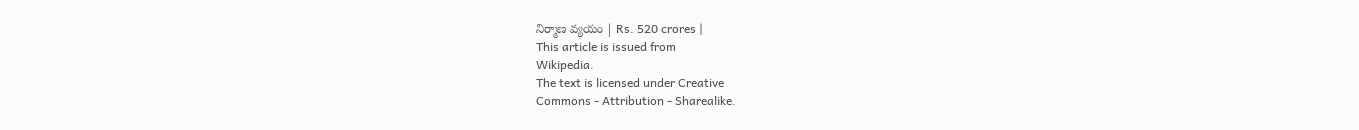నిర్మాణ వ్యయం | Rs. 520 crores |
This article is issued from
Wikipedia.
The text is licensed under Creative
Commons - Attribution - Sharealike.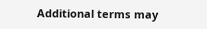Additional terms may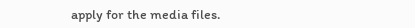apply for the media files.